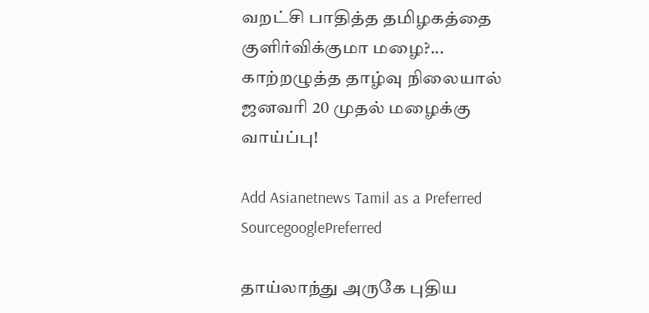வறட்சி பாதித்த தமிழகத்தை குளிர்விக்குமா மழை?... காற்றழுத்த தாழ்வு நிலையால் ஜனவாி 20 முதல் மழைக்கு வாய்ப்பு!

Add Asianetnews Tamil as a Preferred SourcegooglePreferred

தாய்லாந்து அருகே புதிய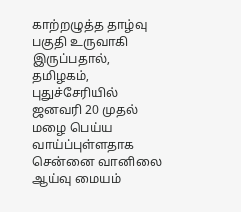காற்றழுத்த தாழ்வு பகுதி உருவாகி இருப்பதால், தமிழகம், புதுச்சேரியில் ஜனவரி 20 முதல் மழை பெய்ய வாய்ப்புள்ளதாக சென்னை வானிலை ஆய்வு மையம்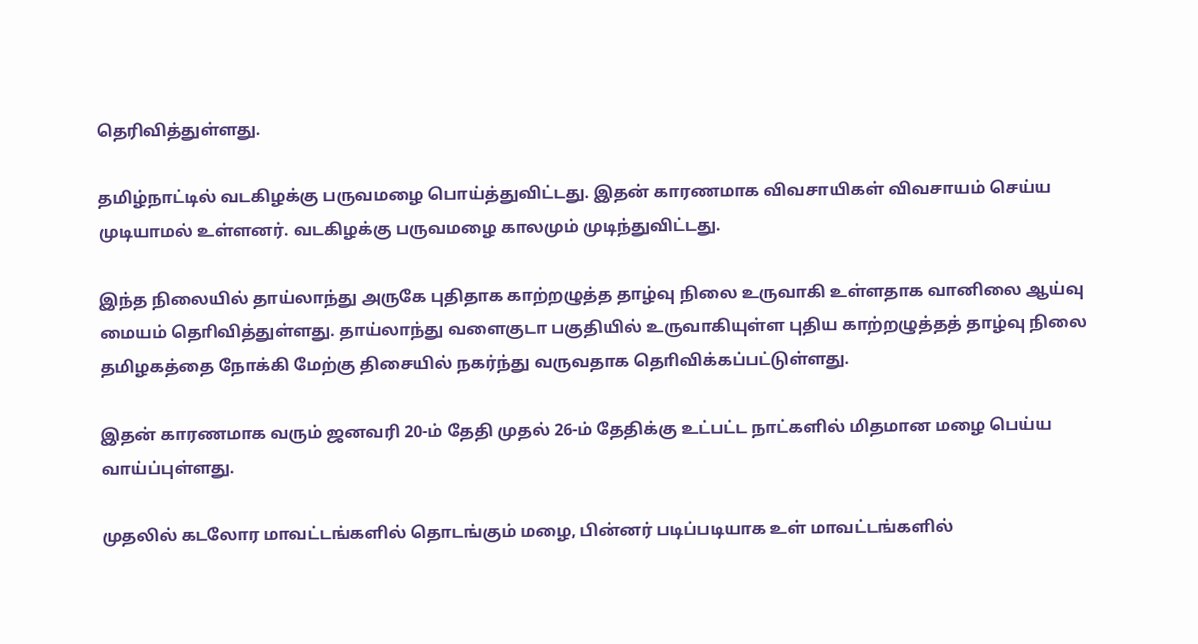தெரிவித்துள்ளது.

தமிழ்நாட்டில் வடகிழக்கு பருவமழை பொய்த்துவிட்டது. இதன் காரணமாக விவசாயிகள் விவசாயம் செய்ய முடியாமல் உள்ளனர். வடகிழக்கு பருவமழை காலமும் முடிந்துவிட்டது.

இந்த நிலையில் தாய்லாந்து அருகே புதிதாக காற்றழுத்த தாழ்வு நிலை உருவாகி உள்ளதாக வானிலை ஆய்வு மையம் தொிவித்துள்ளது. தாய்லாந்து வளைகுடா பகுதியில் உருவாகியுள்ள புதிய காற்றழுத்தத் தாழ்வு நிலை தமிழகத்தை நோக்கி மேற்கு திசையில் நகர்ந்து வருவதாக தொிவிக்கப்பட்டுள்ளது.

இதன் காரணமாக வரும் ஜனவரி 20-ம் தேதி முதல் 26-ம் தேதிக்கு உட்பட்ட நாட்களில் மிதமான மழை பெய்ய வாய்ப்புள்ளது.

முதலில் கடலோர மாவட்டங்களில் தொடங்கும் மழை, பின்னர் படிப்படியாக உள் மாவட்டங்களில்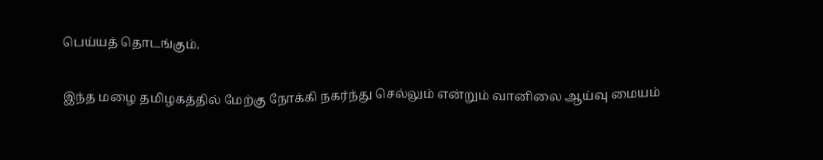பெய்யத் தொடங்கும்.

இந்த மழை தமிழகத்தில் மேற்கு நோக்கி நகர்ந்து செல்லும் என்றும் வானிலை ஆய்வு மையம்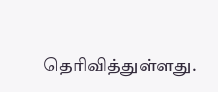தொிவித்துள்ளது.